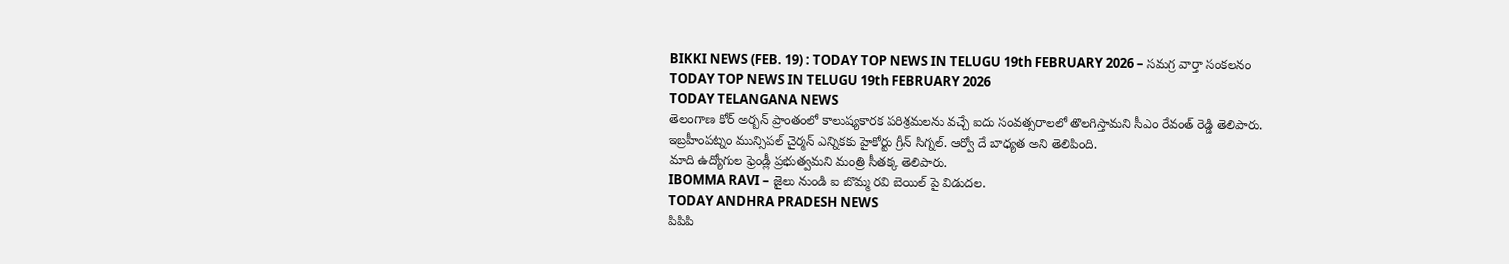BIKKI NEWS (FEB. 19) : TODAY TOP NEWS IN TELUGU 19th FEBRUARY 2026 – సమగ్ర వార్తా సంకలనం
TODAY TOP NEWS IN TELUGU 19th FEBRUARY 2026
TODAY TELANGANA NEWS
తెలంగాణ కోర్ అర్బన్ ప్రాంతంలో కాలుష్యకారక పరిశ్రమలను వచ్చే ఐదు సంవత్సరాలలో తొలగిస్తామని సీఎం రేవంత్ రెడ్డి తెలిపారు.
ఇబ్రహీంపట్నం మున్సిపల్ చైర్మన్ ఎన్నికకు హైకోర్టు గ్రీన్ సిగ్నల్. ఆర్వో దే బాధ్యత అని తెలిపింది.
మాది ఉద్యోగుల ఫ్రెండ్లీ ప్రభుత్వమని మంత్రి సీతక్క తెలిపారు.
IBOMMA RAVI – జైలు నుండి ఐ బొమ్మ రవి బెయిల్ పై విడుదల.
TODAY ANDHRA PRADESH NEWS
పిపిపి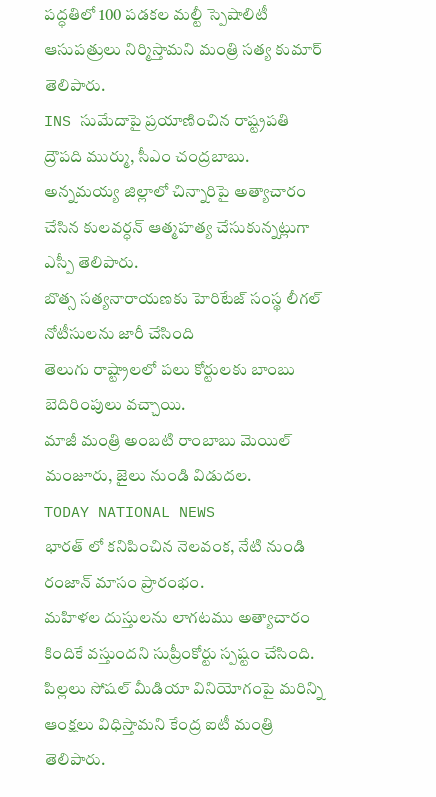పద్ధతిలో 100 పడకల మల్టీ స్పెషాలిటీ ఆసుపత్రులు నిర్మిస్తామని మంత్రి సత్య కుమార్ తెలిపారు.
INS సుమేదాపై ప్రయాణించిన రాష్ట్రపతి ద్రౌపది ముర్ము, సీఎం చంద్రబాబు.
అన్నమయ్య జిల్లాలో చిన్నారిపై అత్యాచారం చేసిన కులవర్ధన్ ఆత్మహత్య చేసుకున్నట్లుగా ఎస్పీ తెలిపారు.
బొత్స సత్యనారాయణకు హెరిటేజ్ సంస్థ లీగల్ నోటీసులను జారీ చేసింది
తెలుగు రాష్ట్రాలలో పలు కోర్టులకు బాంబు బెదిరింపులు వచ్చాయి.
మాజీ మంత్రి అంబటి రాంబాబు మెయిల్ మంజూరు, జైలు నుండి విడుదల.
TODAY NATIONAL NEWS
భారత్ లో కనిపించిన నెలవంక, నేటి నుండి రంజాన్ మాసం ప్రారంభం.
మహిళల దుస్తులను లాగటము అత్యాచారం కిందికే వస్తుందని సుప్రీంకోర్టు స్పష్టం చేసింది.
పిల్లలు సోషల్ మీడియా వినియోగంపై మరిన్ని ఆంక్షలు విధిస్తామని కేంద్ర ఐటీ మంత్రి తెలిపారు.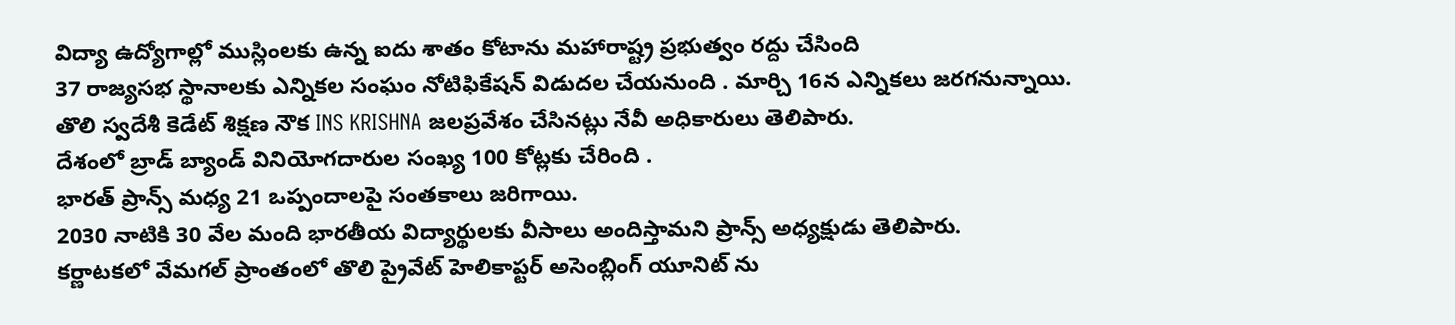విద్యా ఉద్యోగాల్లో ముస్లింలకు ఉన్న ఐదు శాతం కోటాను మహారాష్ట్ర ప్రభుత్వం రద్దు చేసింది
37 రాజ్యసభ స్థానాలకు ఎన్నికల సంఘం నోటిఫికేషన్ విడుదల చేయనుంది . మార్చి 16న ఎన్నికలు జరగనున్నాయి.
తొలి స్వదేశీ కెడేట్ శిక్షణ నౌక INS KRISHNA జలప్రవేశం చేసినట్లు నేవీ అధికారులు తెలిపారు.
దేశంలో బ్రాడ్ బ్యాండ్ వినియోగదారుల సంఖ్య 100 కోట్లకు చేరింది .
భారత్ ప్రాన్స్ మధ్య 21 ఒప్పందాలపై సంతకాలు జరిగాయి.
2030 నాటికి 30 వేల మంది భారతీయ విద్యార్థులకు వీసాలు అందిస్తామని ప్రాన్స్ అధ్యక్షుడు తెలిపారు.
కర్ణాటకలో వేమగల్ ప్రాంతంలో తొలి ప్రైవేట్ హెలికాప్టర్ అసెంబ్లింగ్ యూనిట్ ను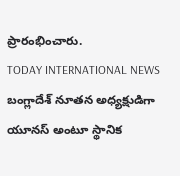ప్రారంభించారు.
TODAY INTERNATIONAL NEWS
బంగ్లాదేశ్ నూతన అధ్యక్షుడిగా యూనస్ అంటూ స్థానిక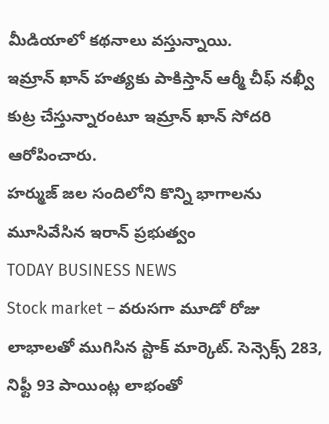మీడియాలో కథనాలు వస్తున్నాయి.
ఇమ్రాన్ ఖాన్ హత్యకు పాకిస్తాన్ ఆర్మీ చీఫ్ నఖ్వీ కుట్ర చేస్తున్నారంటూ ఇమ్రాన్ ఖాన్ సోదరి ఆరోపించారు.
హర్ముజ్ జల సందిలోని కొన్ని భాగాలను మూసివేసిన ఇరాన్ ప్రభుత్వం
TODAY BUSINESS NEWS
Stock market – వరుసగా మూడో రోజు లాభాలతో ముగిసిన స్టాక్ మార్కెట్. సెన్సెక్స్ 283, నిఫ్టీ 93 పాయింట్ల లాభంతో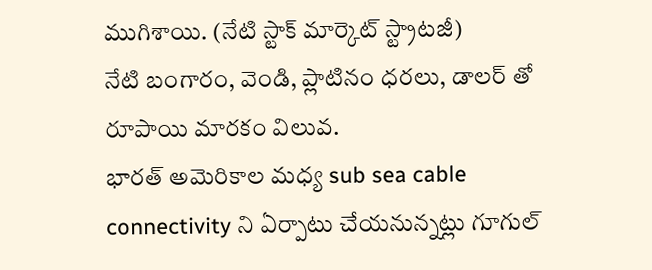ముగిశాయి. (నేటి స్టాక్ మార్కెట్ స్ట్రాటజీ)
నేటి బంగారం, వెండి, ప్లాటినం ధరలు, డాలర్ తో రూపాయి మారకం విలువ.
భారత్ అమెరికాల మధ్య sub sea cable connectivity ని ఏర్పాటు చేయనున్నట్లు గూగుల్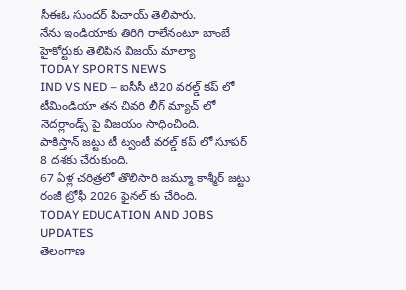సీఈఓ సుందర్ పిచాయ్ తెలిపారు.
నేను ఇండియాకు తిరిగి రాలేనంటూ బాంబే హైకోర్టుకు తెలిపిన విజయ్ మాల్యా
TODAY SPORTS NEWS
IND VS NED – ఐసీసీ టి20 వరల్డ్ కప్ లో టీమిండియా తన చివరి లీగ్ మ్యాచ్ లో నెదర్లాండ్స్ పై విజయం సాధించింది.
పాకిస్తాన్ జట్టు టీ ట్వంటీ వరల్డ్ కప్ లో సూపర్ 8 దశకు చేరుకుంది.
67 ఏళ్ల చరిత్రలో తొలిసారి జమ్మూ కాశ్మీర్ జట్టు రంజీ ట్రోఫీ 2026 ఫైనల్ కు చేరింది.
TODAY EDUCATION AND JOBS UPDATES
తెలంగాణ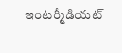ఇంటర్మీడియట్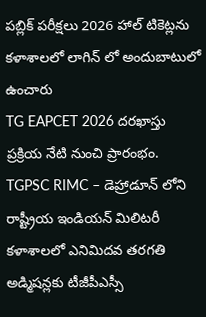పబ్లిక్ పరీక్షలు 2026 హాల్ టికెట్లను కళాశాలలో లాగిన్ లో అందుబాటులో ఉంచారు
TG EAPCET 2026 దరఖాస్తు ప్రక్రియ నేటి నుంచి ప్రారంభం.
TGPSC RIMC – డెహ్రాడూన్ లోని రాష్ట్రీయ ఇండియన్ మిలిటరీ కళాశాలలో ఎనిమిదవ తరగతి అడ్మిషన్లకు టీజీపీఎస్సీ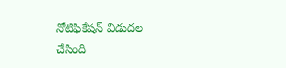నోటిఫికేషన్ విడుదల చేసింది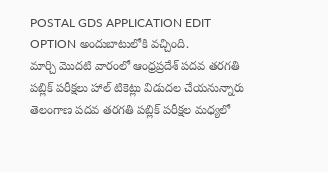POSTAL GDS APPLICATION EDIT OPTION అందుబాటులోకి వచ్చింది.
మార్చి మొదటి వారంలో ఆంధ్రప్రదేశ్ పదవ తరగతి పబ్లిక్ పరీక్షలు హాల్ టికెట్లు విడుదల చేయనున్నారు
తెలంగాణ పదవ తరగతి పబ్లిక్ పరీక్షల మధ్యలో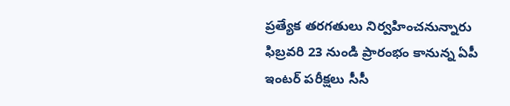ప్రత్యేక తరగతులు నిర్వహించనున్నారు
ఫిబ్రవరి 23 నుండి ప్రారంభం కానున్న ఏపీ ఇంటర్ పరీక్షలు సీసీ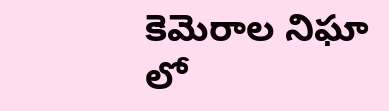కెమెరాల నిఘా లో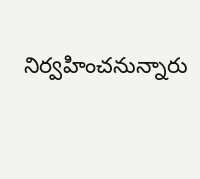నిర్వహించనున్నారు